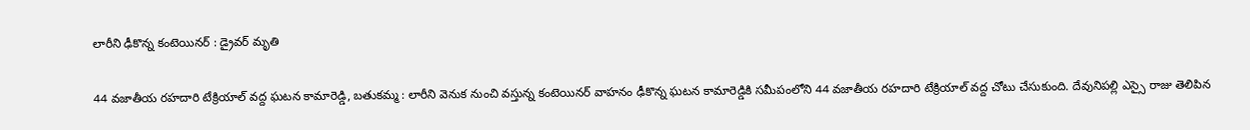లారీని ఢీకొన్న కంటెయినర్ : డ్రైవర్ మృతి

44 వజాతీయ రహదారి టేక్రియాల్ వద్ద ఘటన కామారెడ్డి, బతుకమ్మ : లారీని వెనుక నుంచి వస్తున్న కంటెయినర్ వాహనం ఢీకొన్న ఘటన కామారెడ్డికి సమీపంలోని 44 వజాతీయ రహదారి టేక్రియాల్ వద్ద చోటు చేసుకుంది. దేవునిపల్లి ఎస్సై రాజు తెలిపిన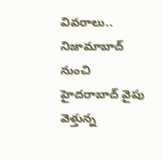వివరాలు..  నిజామాబాద్ నుంచి హైదరాబాద్ వైపు వెళ్తున్న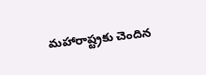మహారాష్ట్రకు చెందిన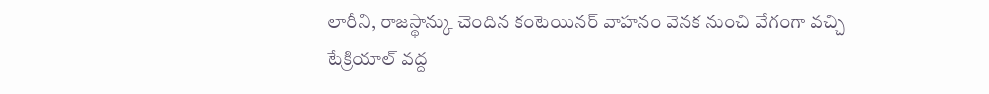లారీని, రాజస్థాన్కు చెందిన కంటెయినర్ వాహనం వెనక నుంచి వేగంగా వచ్చి టేక్రియాల్ వద్ద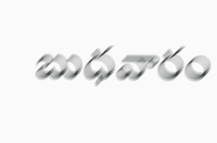బుధవారం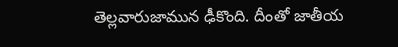తెల్లవారుజామున ఢీకొంది. దీంతో జాతీయ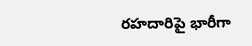రహదారిపై భారీగా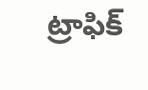ట్రాఫిక్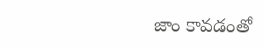జాం కావడంతో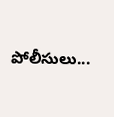పోలీసులు...